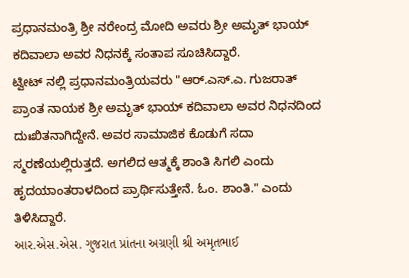ಪ್ರಧಾನಮಂತ್ರಿ ಶ್ರೀ ನರೇಂದ್ರ ಮೋದಿ ಅವರು ಶ್ರೀ ಅಮೃತ್ ಭಾಯ್ ಕದಿವಾಲಾ ಅವರ ನಿಧನಕ್ಕೆ ಸಂತಾಪ ಸೂಚಿಸಿದ್ದಾರೆ.
ಟ್ವೀಟ್ ನಲ್ಲಿ ಪ್ರಧಾನಮಂತ್ರಿಯವರು "ಆರ್.ಎಸ್.ಎ. ಗುಜರಾತ್ ಪ್ರಾಂತ ನಾಯಕ ಶ್ರೀ ಅಮೃತ್ ಭಾಯ್ ಕದಿವಾಲಾ ಅವರ ನಿಧನದಿಂದ ದುಃಖಿತನಾಗಿದ್ದೇನೆ. ಅವರ ಸಾಮಾಜಿಕ ಕೊಡುಗೆ ಸದಾ ಸ್ಮರಣೆಯಲ್ಲಿರುತ್ತದೆ. ಅಗಲಿದ ಆತ್ಮಕ್ಕೆ ಶಾಂತಿ ಸಿಗಲಿ ಎಂದು ಹೃದಯಾಂತರಾಳದಿಂದ ಪ್ರಾರ್ಥಿಸುತ್ತೇನೆ. ಓಂ. ಶಾಂತಿ." ಎಂದು ತಿಳಿಸಿದ್ದಾರೆ.
આર.એસ.એસ. ગુજરાત પ્રાંતના અગ્રણી શ્રી અમૃતભાઈ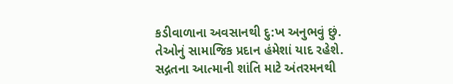કડીવાળાના અવસાનથી દુ:ખ અનુભવું છું. તેઓનું સામાજિક પ્રદાન હંમેશાં યાદ રહેશે. સદ્ગતના આત્માની શાંતિ માટે અંતરમનથી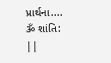પ્રાર્થના.... ૐ શાંતિ: ||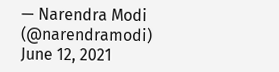— Narendra Modi (@narendramodi) June 12, 2021